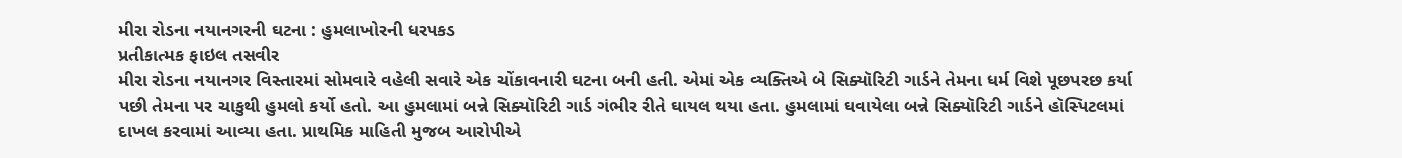મીરા રોડના નયાનગરની ઘટના : હુમલાખોરની ધરપકડ
પ્રતીકાત્મક ફાઇલ તસવીર
મીરા રોડના નયાનગર વિસ્તારમાં સોમવારે વહેલી સવારે એક ચોંકાવનારી ઘટના બની હતી. એમાં એક વ્યક્તિએ બે સિક્યૉરિટી ગાર્ડને તેમના ધર્મ વિશે પૂછપરછ કર્યા પછી તેમના પર ચાકુથી હુમલો કર્યો હતો. આ હુમલામાં બન્ને સિક્યૉરિટી ગાર્ડ ગંભીર રીતે ઘાયલ થયા હતા. હુમલામાં ઘવાયેલા બન્ને સિક્યૉરિટી ગાર્ડને હૉસ્પિટલમાં દાખલ કરવામાં આવ્યા હતા. પ્રાથમિક માહિતી મુજબ આરોપીએ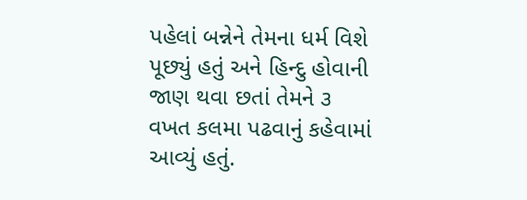પહેલાં બન્નેને તેમના ધર્મ વિશે પૂછ્યું હતું અને હિન્દુ હોવાની જાણ થવા છતાં તેમને ૩ વખત કલમા પઢવાનું કહેવામાં આવ્યું હતું.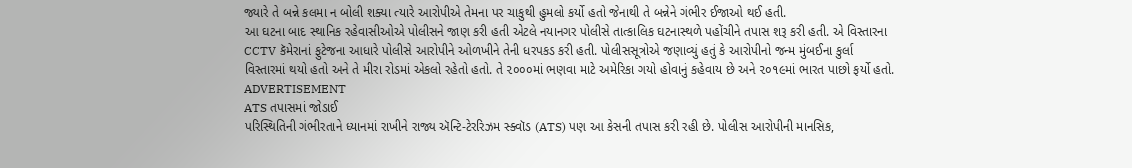જ્યારે તે બન્ને કલમા ન બોલી શક્યા ત્યારે આરોપીએ તેમના પર ચાકુથી હુમલો કર્યો હતો જેનાથી તે બન્નેને ગંભીર ઈજાઓ થઈ હતી.
આ ઘટના બાદ સ્થાનિક રહેવાસીઓએ પોલીસને જાણ કરી હતી એટલે નયાનગર પોલીસે તાત્કાલિક ઘટનાસ્થળે પહોંચીને તપાસ શરૂ કરી હતી. એ વિસ્તારના CCTV કૅમેરાનાં ફુટેજના આધારે પોલીસે આરોપીને ઓળખીને તેની ધરપકડ કરી હતી. પોલીસસૂત્રોએ જણાવ્યું હતું કે આરોપીનો જન્મ મુંબઈના કુર્લા વિસ્તારમાં થયો હતો અને તે મીરા રોડમાં એકલો રહેતો હતો. તે ૨૦૦૦માં ભણવા માટે અમેરિકા ગયો હોવાનું કહેવાય છે અને ૨૦૧૯માં ભારત પાછો ફર્યો હતો.
ADVERTISEMENT
ATS તપાસમાં જોડાઈ
પરિસ્થિતિની ગંભીરતાને ધ્યાનમાં રાખીને રાજ્ય ઍન્ટિ-ટેરરિઝમ સ્ક્વૉડ (ATS) પણ આ કેસની તપાસ કરી રહી છે. પોલીસ આરોપીની માનસિક,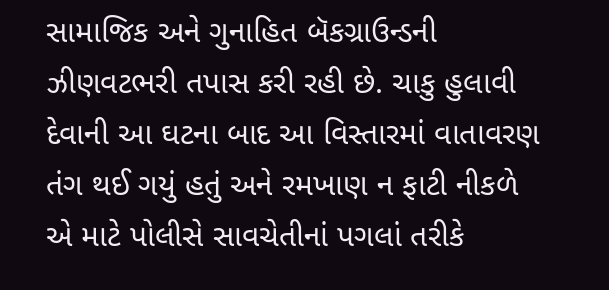સામાજિક અને ગુનાહિત બૅકગ્રાઉન્ડની ઝીણવટભરી તપાસ કરી રહી છે. ચાકુ હુલાવી દેવાની આ ઘટના બાદ આ વિસ્તારમાં વાતાવરણ તંગ થઈ ગયું હતું અને રમખાણ ન ફાટી નીકળે એ માટે પોલીસે સાવચેતીનાં પગલાં તરીકે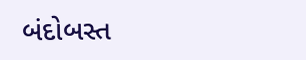બંદોબસ્ત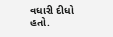વધારી દીધો હતો.